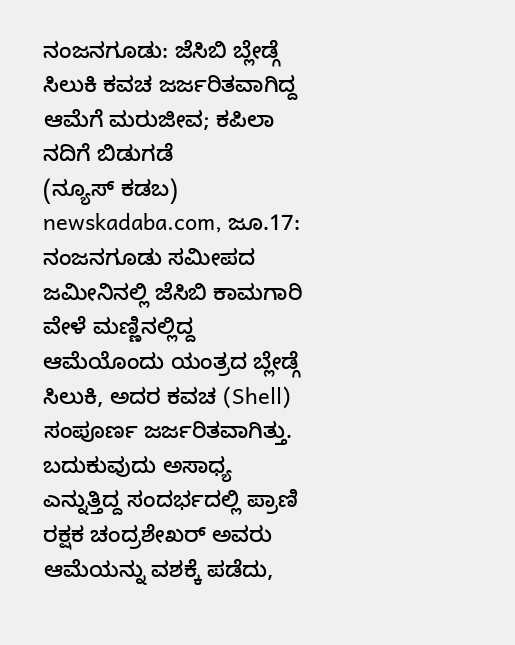ನಂಜನಗೂಡು: ಜೆಸಿಬಿ ಬ್ಲೇಡ್ಗೆ ಸಿಲುಕಿ ಕವಚ ಜರ್ಜರಿತವಾಗಿದ್ದ ಆಮೆಗೆ ಮರುಜೀವ; ಕಪಿಲಾ ನದಿಗೆ ಬಿಡುಗಡೆ
(ನ್ಯೂಸ್ ಕಡಬ) newskadaba.com, ಜೂ.17: ನಂಜನಗೂಡು ಸಮೀಪದ ಜಮೀನಿನಲ್ಲಿ ಜೆಸಿಬಿ ಕಾಮಗಾರಿ ವೇಳೆ ಮಣ್ಣಿನಲ್ಲಿದ್ದ ಆಮೆಯೊಂದು ಯಂತ್ರದ ಬ್ಲೇಡ್ಗೆ ಸಿಲುಕಿ, ಅದರ ಕವಚ (Shell) ಸಂಪೂರ್ಣ ಜರ್ಜರಿತವಾಗಿತ್ತು. ಬದುಕುವುದು ಅಸಾಧ್ಯ ಎನ್ನುತ್ತಿದ್ದ ಸಂದರ್ಭದಲ್ಲಿ ಪ್ರಾಣಿ ರಕ್ಷಕ ಚಂದ್ರಶೇಖರ್ ಅವರು ಆಮೆಯನ್ನು ವಶಕ್ಕೆ ಪಡೆದು,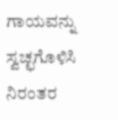ಗಾಯವನ್ನು ಸ್ವಚ್ಛಗೊಳಿಸಿ ನಿರಂತರ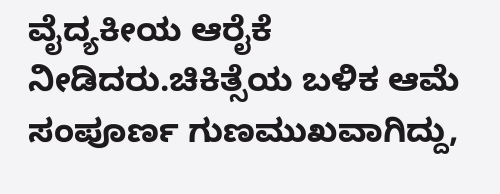ವೈದ್ಯಕೀಯ ಆರೈಕೆ ನೀಡಿದರು.ಚಿಕಿತ್ಸೆಯ ಬಳಿಕ ಆಮೆ ಸಂಪೂರ್ಣ ಗುಣಮುಖವಾಗಿದ್ದು,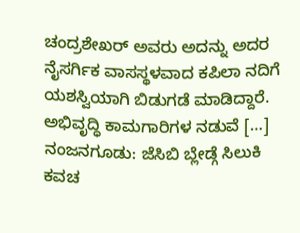ಚಂದ್ರಶೇಖರ್ ಅವರು ಅದನ್ನು ಅದರ ನೈಸರ್ಗಿಕ ವಾಸಸ್ಥಳವಾದ ಕಪಿಲಾ ನದಿಗೆ ಯಶಸ್ವಿಯಾಗಿ ಬಿಡುಗಡೆ ಮಾಡಿದ್ದಾರೆ. ಅಭಿವೃದ್ಧಿ ಕಾಮಗಾರಿಗಳ ನಡುವೆ […]
ನಂಜನಗೂಡು: ಜೆಸಿಬಿ ಬ್ಲೇಡ್ಗೆ ಸಿಲುಕಿ ಕವಚ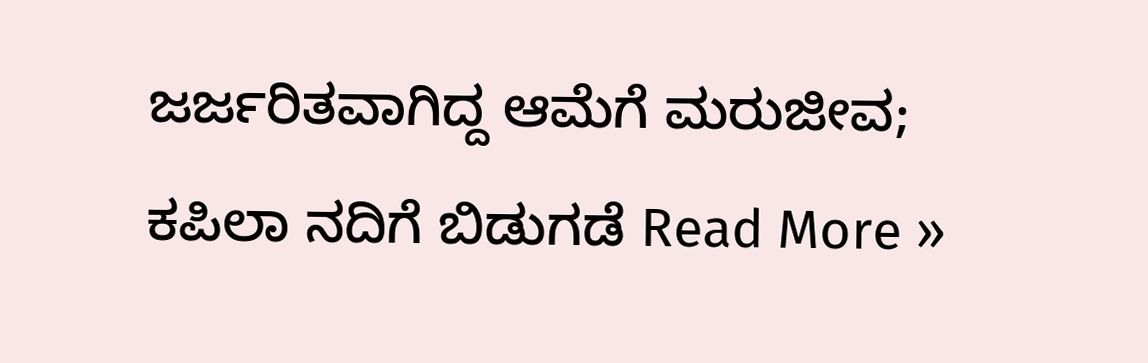ಜರ್ಜರಿತವಾಗಿದ್ದ ಆಮೆಗೆ ಮರುಜೀವ; ಕಪಿಲಾ ನದಿಗೆ ಬಿಡುಗಡೆ Read More »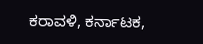ಕರಾವಳಿ, ಕರ್ನಾಟಕ,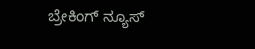ಬ್ರೇಕಿಂಗ್ ನ್ಯೂಸ್